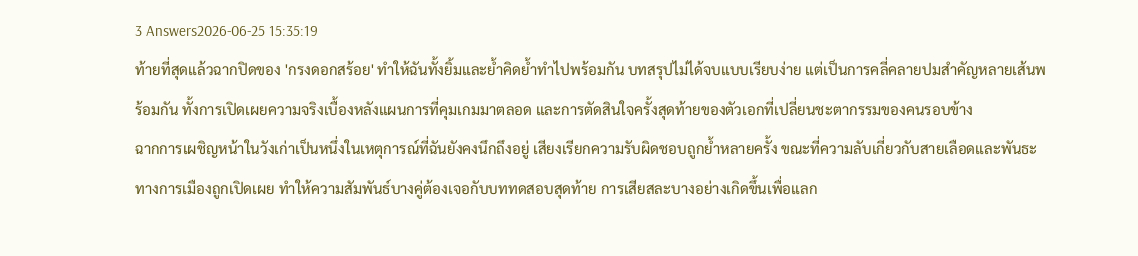3 Answers2026-06-25 15:35:19
ท้ายที่สุดแล้วฉากปิดของ 'กรงดอกสร้อย' ทำให้ฉันทั้งยิ้มและย้ำคิดย้ำทำไปพร้อมกัน บทสรุปไม่ได้จบแบบเรียบง่าย แต่เป็นการคลี่คลายปมสำคัญหลายเส้นพร้อมกัน ทั้งการเปิดเผยความจริงเบื้องหลังแผนการที่คุมเกมมาตลอด และการตัดสินใจครั้งสุดท้ายของตัวเอกที่เปลี่ยนชะตากรรมของคนรอบข้าง
ฉากการเผชิญหน้าในวังเก่าเป็นหนึ่งในเหตุการณ์ที่ฉันยังคงนึกถึงอยู่ เสียงเรียกความรับผิดชอบถูกย้ำหลายครั้ง ขณะที่ความลับเกี่ยวกับสายเลือดและพันธะทางการเมืองถูกเปิดเผย ทำให้ความสัมพันธ์บางคู่ต้องเจอกับบททดสอบสุดท้าย การเสียสละบางอย่างเกิดขึ้นเพื่อแลก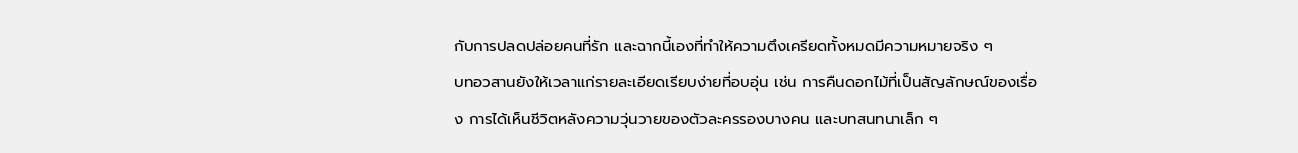กับการปลดปล่อยคนที่รัก และฉากนี้เองที่ทำให้ความตึงเครียดทั้งหมดมีความหมายจริง ๆ
บทอวสานยังให้เวลาแก่รายละเอียดเรียบง่ายที่อบอุ่น เช่น การคืนดอกไม้ที่เป็นสัญลักษณ์ของเรื่อง การได้เห็นชีวิตหลังความวุ่นวายของตัวละครรองบางคน และบทสนทนาเล็ก ๆ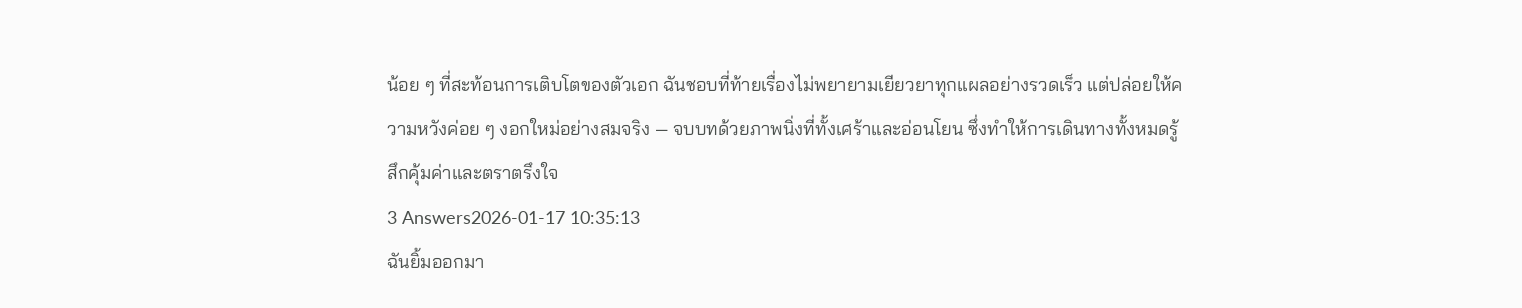น้อย ๆ ที่สะท้อนการเติบโตของตัวเอก ฉันชอบที่ท้ายเรื่องไม่พยายามเยียวยาทุกแผลอย่างรวดเร็ว แต่ปล่อยให้ความหวังค่อย ๆ งอกใหม่อย่างสมจริง — จบบทด้วยภาพนิ่งที่ทั้งเศร้าและอ่อนโยน ซึ่งทำให้การเดินทางทั้งหมดรู้สึกคุ้มค่าและตราตรึงใจ
3 Answers2026-01-17 10:35:13
ฉันยิ้มออกมา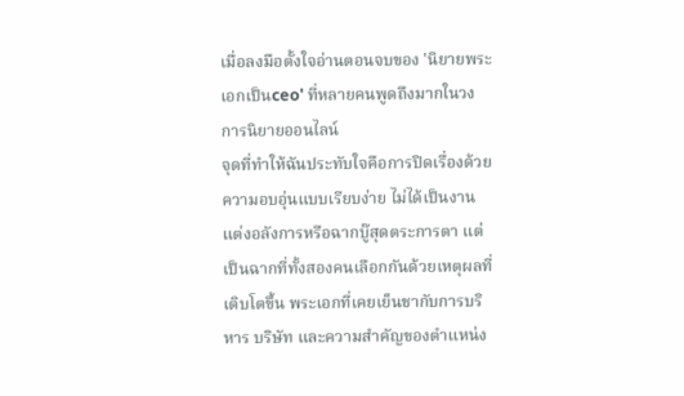เมื่อลงมือตั้งใจอ่านตอนจบของ 'นิยายพระเอกเป็นceo' ที่หลายคนพูดถึงมากในวงการนิยายออนไลน์
จุดที่ทำให้ฉันประทับใจคือการปิดเรื่องด้วยความอบอุ่นแบบเรียบง่าย ไม่ได้เป็นงานแต่งอลังการหรือฉากบู๊สุดตระการตา แต่เป็นฉากที่ทั้งสองคนเลือกกันด้วยเหตุผลที่เติบโตขึ้น พระเอกที่เคยเย็นชากับการบริหาร บริษัท และความสำคัญของตำแหน่ง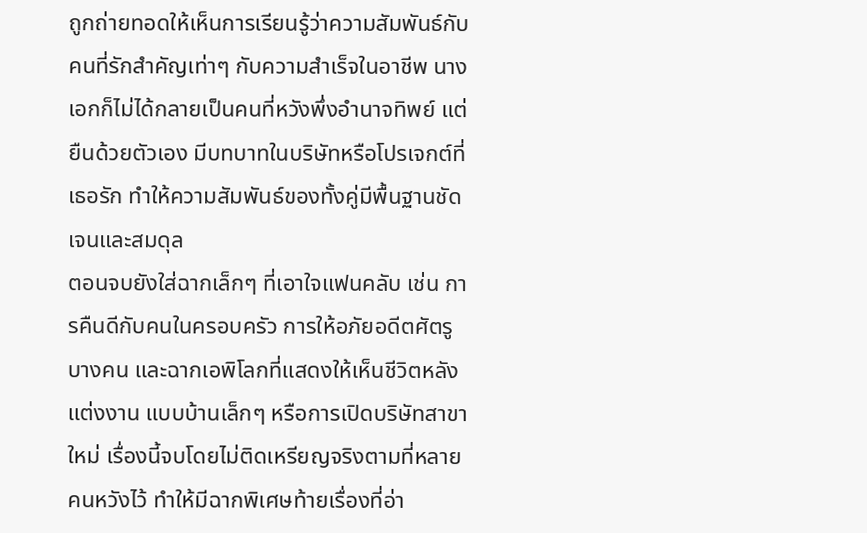ถูกถ่ายทอดให้เห็นการเรียนรู้ว่าความสัมพันธ์กับคนที่รักสำคัญเท่าๆ กับความสำเร็จในอาชีพ นางเอกก็ไม่ได้กลายเป็นคนที่หวังพึ่งอำนาจทิพย์ แต่ยืนด้วยตัวเอง มีบทบาทในบริษัทหรือโปรเจกต์ที่เธอรัก ทำให้ความสัมพันธ์ของทั้งคู่มีพื้นฐานชัดเจนและสมดุล
ตอนจบยังใส่ฉากเล็กๆ ที่เอาใจแฟนคลับ เช่น การคืนดีกับคนในครอบครัว การให้อภัยอดีตศัตรูบางคน และฉากเอพิโลกที่แสดงให้เห็นชีวิตหลังแต่งงาน แบบบ้านเล็กๆ หรือการเปิดบริษัทสาขาใหม่ เรื่องนี้จบโดยไม่ติดเหรียญจริงตามที่หลายคนหวังไว้ ทำให้มีฉากพิเศษท้ายเรื่องที่อ่า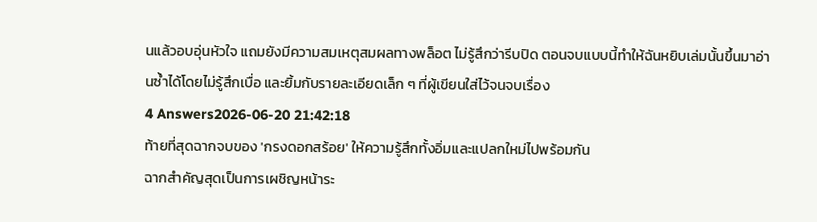นแล้วอบอุ่นหัวใจ แถมยังมีความสมเหตุสมผลทางพล็อต ไม่รู้สึกว่ารีบปิด ตอนจบแบบนี้ทำให้ฉันหยิบเล่มนั้นขึ้นมาอ่านซ้ำได้โดยไม่รู้สึกเบื่อ และยิ้มกับรายละเอียดเล็ก ๆ ที่ผู้เขียนใส่ไว้จนจบเรื่อง
4 Answers2026-06-20 21:42:18
ท้ายที่สุดฉากจบของ 'กรงดอกสร้อย' ให้ความรู้สึกทั้งอิ่มและแปลกใหม่ไปพร้อมกัน
ฉากสำคัญสุดเป็นการเผชิญหน้าระ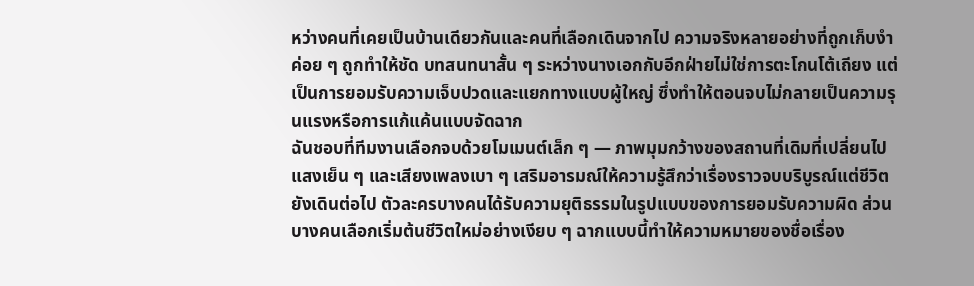หว่างคนที่เคยเป็นบ้านเดียวกันและคนที่เลือกเดินจากไป ความจริงหลายอย่างที่ถูกเก็บงำค่อย ๆ ถูกทำให้ชัด บทสนทนาสั้น ๆ ระหว่างนางเอกกับอีกฝ่ายไม่ใช่การตะโกนโต้เถียง แต่เป็นการยอมรับความเจ็บปวดและแยกทางแบบผู้ใหญ่ ซึ่งทำให้ตอนจบไม่กลายเป็นความรุนแรงหรือการแก้แค้นแบบจัดฉาก
ฉันชอบที่ทีมงานเลือกจบด้วยโมเมนต์เล็ก ๆ — ภาพมุมกว้างของสถานที่เดิมที่เปลี่ยนไป แสงเย็น ๆ และเสียงเพลงเบา ๆ เสริมอารมณ์ให้ความรู้สึกว่าเรื่องราวจบบริบูรณ์แต่ชีวิตยังเดินต่อไป ตัวละครบางคนได้รับความยุติธรรมในรูปแบบของการยอมรับความผิด ส่วนบางคนเลือกเริ่มต้นชีวิตใหม่อย่างเงียบ ๆ ฉากแบบนี้ทำให้ความหมายของชื่อเรื่อง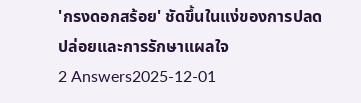'กรงดอกสร้อย' ชัดขึ้นในแง่ของการปลดปล่อยและการรักษาแผลใจ
2 Answers2025-12-01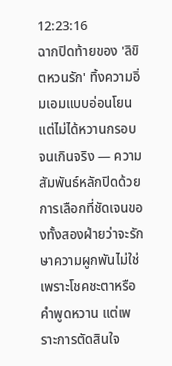12:23:16
ฉากปิดท้ายของ 'ลิขิตหวนรัก' ทิ้งความอิ่มเอมแบบอ่อนโยนแต่ไม่ได้หวานกรอบจนเกินจริง — ความสัมพันธ์หลักปิดด้วยการเลือกที่ชัดเจนของทั้งสองฝ่ายว่าจะรักษาความผูกพันไม่ใช่เพราะโชคชะตาหรือคำพูดหวาน แต่เพราะการตัดสินใจ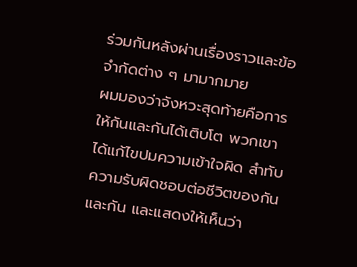ร่วมกันหลังผ่านเรื่องราวและข้อจำกัดต่าง ๆ มามากมาย
ผมมองว่าจังหวะสุดท้ายคือการให้กันและกันได้เติบโต พวกเขาได้แก้ไขปมความเข้าใจผิด สำทับความรับผิดชอบต่อชีวิตของกันและกัน และแสดงให้เห็นว่า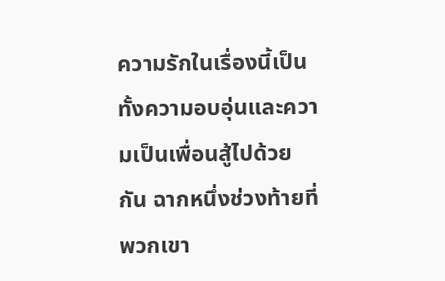ความรักในเรื่องนี้เป็นทั้งความอบอุ่นและความเป็นเพื่อนสู้ไปด้วยกัน ฉากหนึ่งช่วงท้ายที่พวกเขา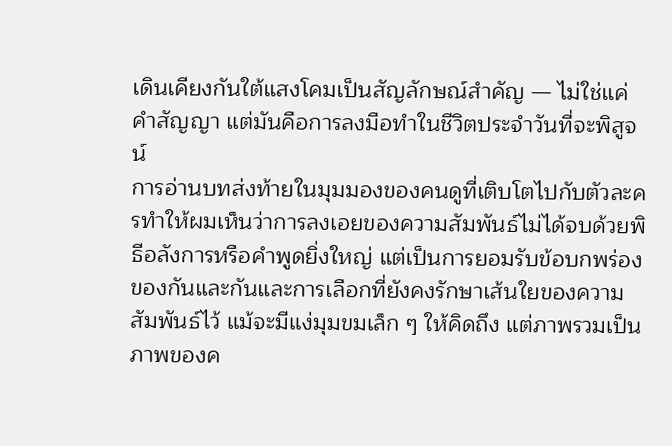เดินเคียงกันใต้แสงโคมเป็นสัญลักษณ์สำคัญ — ไม่ใช่แค่คำสัญญา แต่มันคือการลงมือทำในชีวิตประจำวันที่จะพิสูจน์
การอ่านบทส่งท้ายในมุมมองของคนดูที่เติบโตไปกับตัวละครทำให้ผมเห็นว่าการลงเอยของความสัมพันธ์ไม่ได้จบด้วยพิธีอลังการหรือคำพูดยิ่งใหญ่ แต่เป็นการยอมรับข้อบกพร่องของกันและกันและการเลือกที่ยังคงรักษาเส้นใยของความสัมพันธ์ไว้ แม้จะมีแง่มุมขมเล็ก ๆ ให้คิดถึง แต่ภาพรวมเป็นภาพของค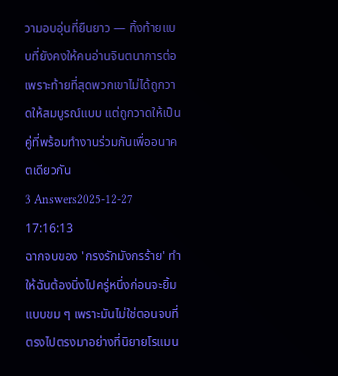วามอบอุ่นที่ยืนยาว — ทิ้งท้ายแบบที่ยังคงให้คนอ่านจินตนาการต่อ เพราะท้ายที่สุดพวกเขาไม่ได้ถูกวาดให้สมบูรณ์แบบ แต่ถูกวาดให้เป็นคู่ที่พร้อมทำงานร่วมกันเพื่ออนาคตเดียวกัน
3 Answers2025-12-27 17:16:13
ฉากจบของ 'กรงรักมังกรร้าย' ทำให้ฉันต้องนิ่งไปครู่หนึ่งก่อนจะยิ้มแบบขม ๆ เพราะมันไม่ใช่ตอนจบที่ตรงไปตรงมาอย่างที่นิยายโรแมน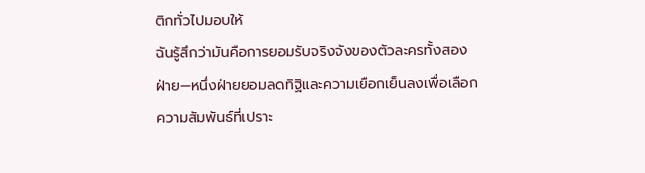ติกทั่วไปมอบให้
ฉันรู้สึกว่ามันคือการยอมรับจริงจังของตัวละครทั้งสองฝ่าย—หนึ่งฝ่ายยอมลดทิฐิและความเยือกเย็นลงเพื่อเลือกความสัมพันธ์ที่เปราะ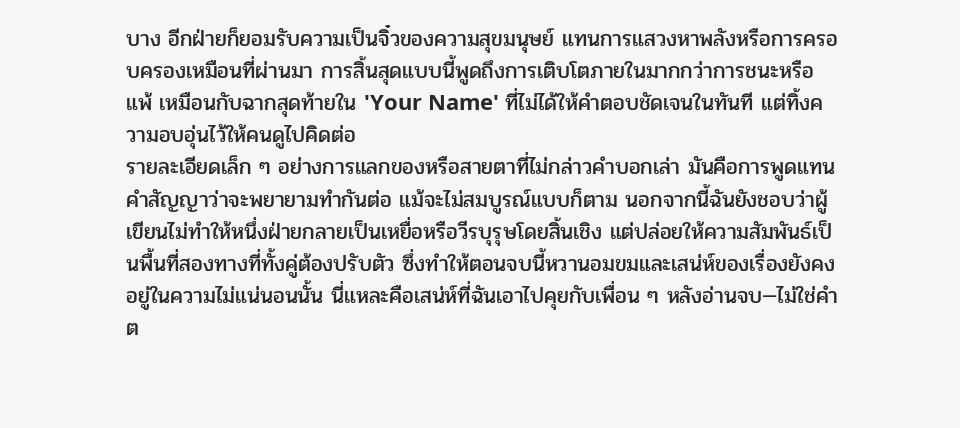บาง อีกฝ่ายก็ยอมรับความเป็นจิ๋วของความสุขมนุษย์ แทนการแสวงหาพลังหรือการครอบครองเหมือนที่ผ่านมา การสิ้นสุดแบบนี้พูดถึงการเติบโตภายในมากกว่าการชนะหรือแพ้ เหมือนกับฉากสุดท้ายใน 'Your Name' ที่ไม่ได้ให้คำตอบชัดเจนในทันที แต่ทิ้งความอบอุ่นไว้ให้คนดูไปคิดต่อ
รายละเอียดเล็ก ๆ อย่างการแลกของหรือสายตาที่ไม่กล่าวคำบอกเล่า มันคือการพูดแทนคำสัญญาว่าจะพยายามทำกันต่อ แม้จะไม่สมบูรณ์แบบก็ตาม นอกจากนี้ฉันยังชอบว่าผู้เขียนไม่ทำให้หนึ่งฝ่ายกลายเป็นเหยื่อหรือวีรบุรุษโดยสิ้นเชิง แต่ปล่อยให้ความสัมพันธ์เป็นพื้นที่สองทางที่ทั้งคู่ต้องปรับตัว ซึ่งทำให้ตอนจบนี้หวานอมขมและเสน่ห์ของเรื่องยังคงอยู่ในความไม่แน่นอนนั้น นี่แหละคือเสน่ห์ที่ฉันเอาไปคุยกับเพื่อน ๆ หลังอ่านจบ—ไม่ใช่คำต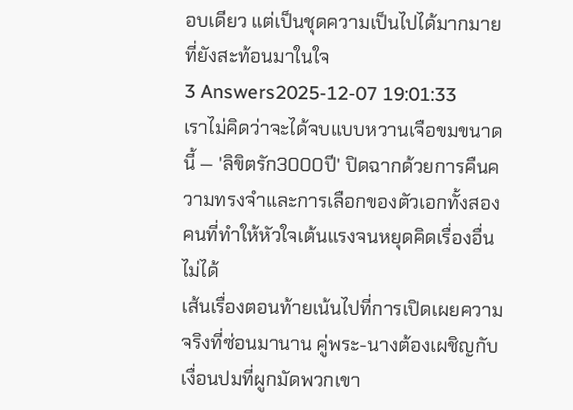อบเดียว แต่เป็นชุดความเป็นไปได้มากมายที่ยังสะท้อนมาในใจ
3 Answers2025-12-07 19:01:33
เราไม่คิดว่าจะได้จบแบบหวานเจือขมขนาดนี้ — 'ลิขิตรัก3000ปี' ปิดฉากด้วยการคืนความทรงจำและการเลือกของตัวเอกทั้งสองคนที่ทำให้หัวใจเต้นแรงจนหยุดคิดเรื่องอื่นไม่ได้
เส้นเรื่องตอนท้ายเน้นไปที่การเปิดเผยความจริงที่ซ่อนมานาน คู่พระ-นางต้องเผชิญกับเงื่อนปมที่ผูกมัดพวกเขา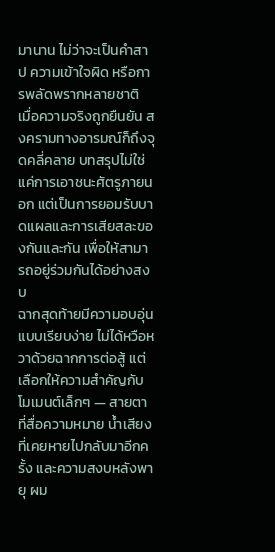มานาน ไม่ว่าจะเป็นคำสาป ความเข้าใจผิด หรือการพลัดพรากหลายชาติ เมื่อความจริงถูกยืนยัน สงครามทางอารมณ์ก็ถึงจุดคลี่คลาย บทสรุปไม่ใช่แค่การเอาชนะศัตรูภายนอก แต่เป็นการยอมรับบาดแผลและการเสียสละของกันและกัน เพื่อให้สามารถอยู่ร่วมกันได้อย่างสงบ
ฉากสุดท้ายมีความอบอุ่นแบบเรียบง่าย ไม่ได้หวือหวาด้วยฉากการต่อสู้ แต่เลือกให้ความสำคัญกับโมเมนต์เล็กๆ — สายตาที่สื่อความหมาย น้ำเสียงที่เคยหายไปกลับมาอีกครั้ง และความสงบหลังพายุ ผม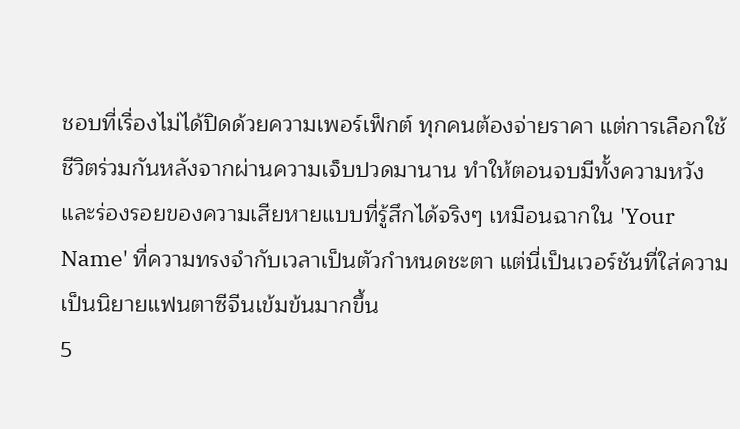ชอบที่เรื่องไม่ได้ปิดด้วยความเพอร์เฟ็กต์ ทุกคนต้องจ่ายราคา แต่การเลือกใช้ชีวิตร่วมกันหลังจากผ่านความเจ็บปวดมานาน ทำให้ตอนจบมีทั้งความหวังและร่องรอยของความเสียหายแบบที่รู้สึกได้จริงๆ เหมือนฉากใน 'Your Name' ที่ความทรงจำกับเวลาเป็นตัวกำหนดชะตา แต่นี่เป็นเวอร์ชันที่ใส่ความเป็นนิยายแฟนตาซีจีนเข้มข้นมากขึ้น
5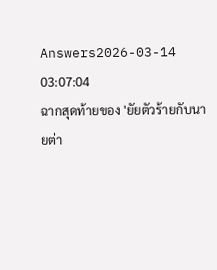Answers2026-03-14 03:07:04
ฉากสุดท้ายของ 'ยัยตัวร้ายกับนายต่า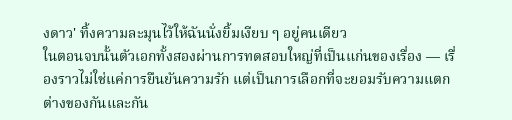งดาว' ทิ้งความละมุนไว้ให้ฉันนั่งยิ้มเงียบ ๆ อยู่คนเดียว
ในตอนจบนั้นตัวเอกทั้งสองผ่านการทดสอบใหญ่ที่เป็นแก่นของเรื่อง — เรื่องราวไม่ใช่แค่การยืนยันความรัก แต่เป็นการเลือกที่จะยอมรับความแตกต่างของกันและกัน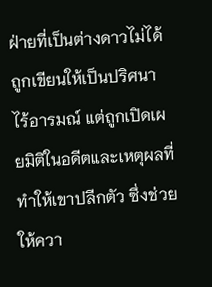ฝ่ายที่เป็นต่างดาวไม่ได้ถูกเขียนให้เป็นปริศนาไร้อารมณ์ แต่ถูกเปิดเผยมิติในอดีตและเหตุผลที่ทำให้เขาปลีกตัว ซึ่งช่วยให้ควา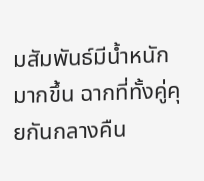มสัมพันธ์มีน้ำหนักมากขึ้น ฉากที่ทั้งคู่คุยกันกลางคืน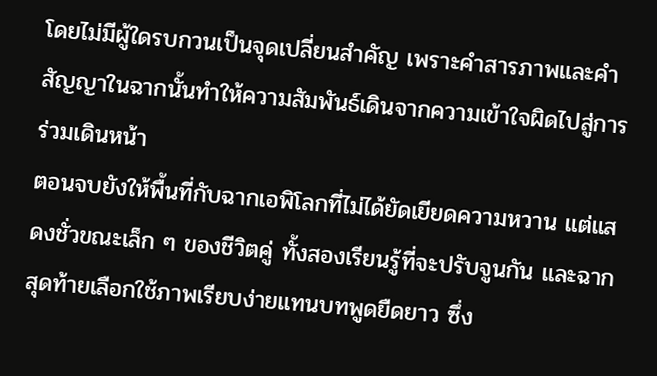โดยไม่มีผู้ใดรบกวนเป็นจุดเปลี่ยนสำคัญ เพราะคำสารภาพและคำสัญญาในฉากนั้นทำให้ความสัมพันธ์เดินจากความเข้าใจผิดไปสู่การร่วมเดินหน้า
ตอนจบยังให้พื้นที่กับฉากเอพิโลกที่ไม่ได้ยัดเยียดความหวาน แต่แสดงชั่วขณะเล็ก ๆ ของชีวิตคู่ ทั้งสองเรียนรู้ที่จะปรับจูนกัน และฉากสุดท้ายเลือกใช้ภาพเรียบง่ายแทนบทพูดยืดยาว ซึ่ง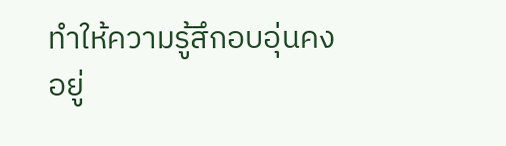ทำให้ความรู้สึกอบอุ่นคงอยู่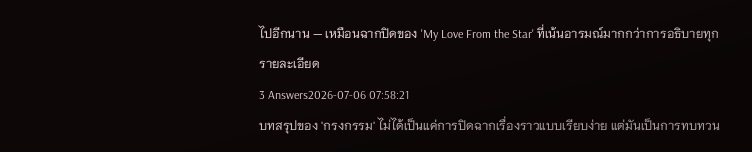ไปอีกนาน — เหมือนฉากปิดของ 'My Love From the Star' ที่เน้นอารมณ์มากกว่าการอธิบายทุกรายละเอียด
3 Answers2026-07-06 07:58:21
บทสรุปของ 'กรงกรรม' ไม่ได้เป็นแค่การปิดฉากเรื่องราวแบบเรียบง่าย แต่มันเป็นการทบทวน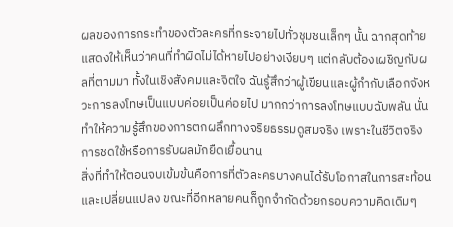ผลของการกระทำของตัวละครที่กระจายไปทั่วชุมชนเล็กๆ นั้น ฉากสุดท้ายแสดงให้เห็นว่าคนที่ทำผิดไม่ได้หายไปอย่างเงียบๆ แต่กลับต้องเผชิญกับผลที่ตามมา ทั้งในเชิงสังคมและจิตใจ ฉันรู้สึกว่าผู้เขียนและผู้กำกับเลือกจังหวะการลงโทษเป็นแบบค่อยเป็นค่อยไป มากกว่าการลงโทษแบบฉับพลัน นั่นทำให้ความรู้สึกของการตกผลึกทางจริยธรรมดูสมจริง เพราะในชีวิตจริงการชดใช้หรือการรับผลมักยืดเยื้อนาน
สิ่งที่ทำให้ตอนจบเข้มข้นคือการที่ตัวละครบางคนได้รับโอกาสในการสะท้อนและเปลี่ยนแปลง ขณะที่อีกหลายคนก็ถูกจำกัดด้วยกรอบความคิดเดิมๆ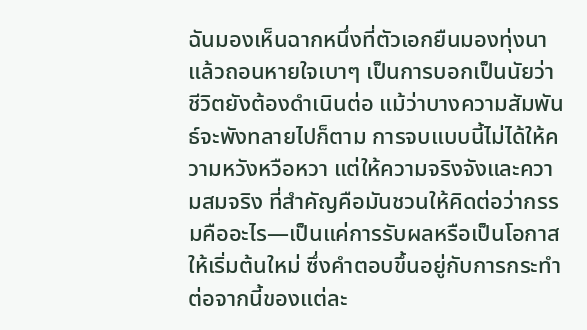ฉันมองเห็นฉากหนึ่งที่ตัวเอกยืนมองทุ่งนาแล้วถอนหายใจเบาๆ เป็นการบอกเป็นนัยว่าชีวิตยังต้องดำเนินต่อ แม้ว่าบางความสัมพันธ์จะพังทลายไปก็ตาม การจบแบบนี้ไม่ได้ให้ความหวังหวือหวา แต่ให้ความจริงจังและความสมจริง ที่สำคัญคือมันชวนให้คิดต่อว่ากรรมคืออะไร—เป็นแค่การรับผลหรือเป็นโอกาสให้เริ่มต้นใหม่ ซึ่งคำตอบขึ้นอยู่กับการกระทำต่อจากนี้ของแต่ละ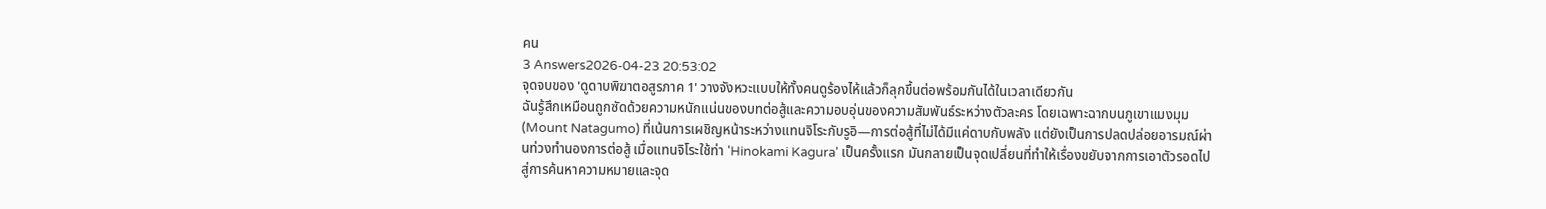คน
3 Answers2026-04-23 20:53:02
จุดจบของ 'ดูดาบพิฆาตอสูรภาค 1' วางจังหวะแบบให้ทั้งคนดูร้องไห้แล้วก็ลุกขึ้นต่อพร้อมกันได้ในเวลาเดียวกัน
ฉันรู้สึกเหมือนถูกซัดด้วยความหนักแน่นของบทต่อสู้และความอบอุ่นของความสัมพันธ์ระหว่างตัวละคร โดยเฉพาะฉากบนภูเขาแมงมุม (Mount Natagumo) ที่เน้นการเผชิญหน้าระหว่างแทนจิโระกับรูอิ—การต่อสู้ที่ไม่ได้มีแค่ดาบกับพลัง แต่ยังเป็นการปลดปล่อยอารมณ์ผ่านท่วงทำนองการต่อสู้ เมื่อแทนจิโระใช้ท่า 'Hinokami Kagura' เป็นครั้งแรก มันกลายเป็นจุดเปลี่ยนที่ทำให้เรื่องขยับจากการเอาตัวรอดไปสู่การค้นหาความหมายและจุด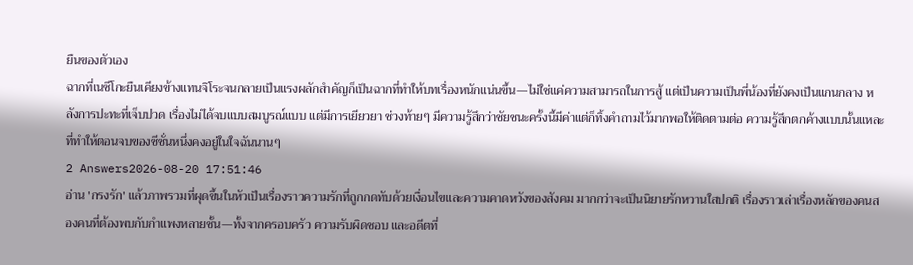ยืนของตัวเอง
ฉากที่เนซึโกะยืนเคียงข้างแทนจิโระจนกลายเป็นแรงผลักสำคัญก็เป็นฉากที่ทำให้บทเรื่องหนักแน่นขึ้น—ไม่ใช่แค่ความสามารถในการสู้ แต่เป็นความเป็นพี่น้องที่ยังคงเป็นแกนกลาง หลังการปะทะที่เจ็บปวด เรื่องไม่ได้จบแบบสมบูรณ์แบบ แต่มีการเยียวยา ช่วงท้ายๆ มีความรู้สึกว่าชัยชนะครั้งนี้มีค่าแต่ก็ทิ้งคำถามไว้มากพอให้ติดตามต่อ ความรู้สึกตกค้างแบบนั้นแหละที่ทำให้ตอนจบของซีซั่นหนึ่งคงอยู่ในใจฉันนานๆ
2 Answers2026-08-20 17:51:46
อ่าน 'กรงรัก' แล้วภาพรวมที่ผุดขึ้นในหัวเป็นเรื่องราวความรักที่ถูกกดทับด้วยเงื่อนไขและความคาดหวังของสังคม มากกว่าจะเป็นนิยายรักหวานใสปกติ เรื่องราวเล่าเรื่องหลักของคนสองคนที่ต้องพบกับกำแพงหลายชั้น—ทั้งจากครอบครัว ความรับผิดชอบ และอดีตที่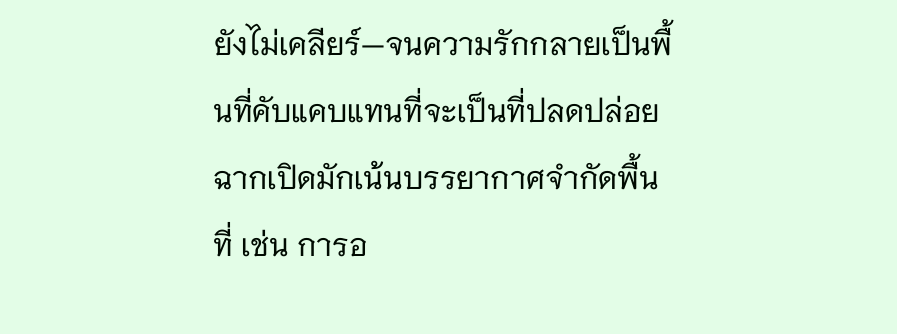ยังไม่เคลียร์—จนความรักกลายเป็นพื้นที่คับแคบแทนที่จะเป็นที่ปลดปล่อย
ฉากเปิดมักเน้นบรรยากาศจำกัดพื้นที่ เช่น การอ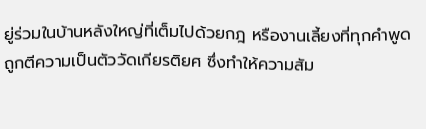ยู่ร่วมในบ้านหลังใหญ่ที่เต็มไปด้วยกฎ หรืองานเลี้ยงที่ทุกคำพูดถูกตีความเป็นตัววัดเกียรติยศ ซึ่งทำให้ความสัม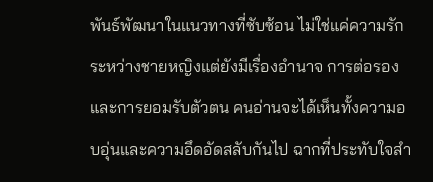พันธ์พัฒนาในแนวทางที่ซับซ้อน ไม่ใช่แค่ความรักระหว่างชายหญิงแต่ยังมีเรื่องอำนาจ การต่อรอง และการยอมรับตัวตน คนอ่านจะได้เห็นทั้งความอบอุ่นและความอึดอัดสลับกันไป ฉากที่ประทับใจสำ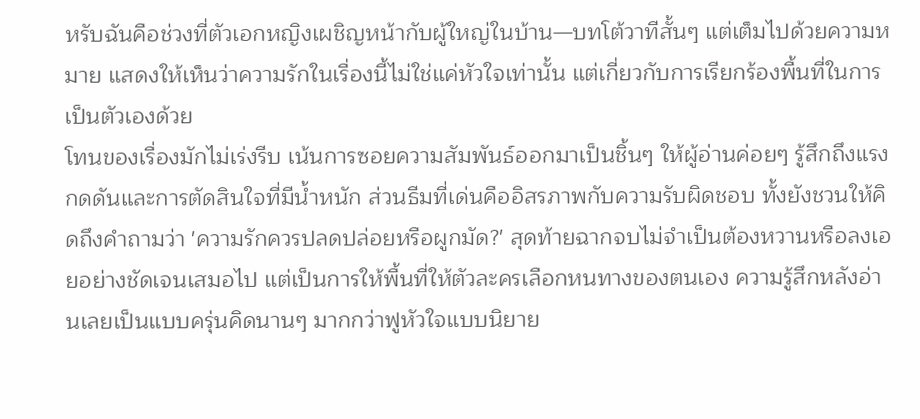หรับฉันคือช่วงที่ตัวเอกหญิงเผชิญหน้ากับผู้ใหญ่ในบ้าน—บทโต้วาทีสั้นๆ แต่เต็มไปด้วยความหมาย แสดงให้เห็นว่าความรักในเรื่องนี้ไม่ใช่แค่หัวใจเท่านั้น แต่เกี่ยวกับการเรียกร้องพื้นที่ในการเป็นตัวเองด้วย
โทนของเรื่องมักไม่เร่งรีบ เน้นการซอยความสัมพันธ์ออกมาเป็นชิ้นๆ ให้ผู้อ่านค่อยๆ รู้สึกถึงแรงกดดันและการตัดสินใจที่มีน้ำหนัก ส่วนธีมที่เด่นคืออิสรภาพกับความรับผิดชอบ ทั้งยังชวนให้คิดถึงคำถามว่า 'ความรักควรปลดปล่อยหรือผูกมัด?' สุดท้ายฉากจบไม่จำเป็นต้องหวานหรือลงเอยอย่างชัดเจนเสมอไป แต่เป็นการให้พื้นที่ให้ตัวละครเลือกหนทางของตนเอง ความรู้สึกหลังอ่านเลยเป็นแบบครุ่นคิดนานๆ มากกว่าฟูหัวใจแบบนิยาย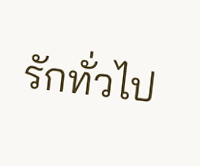รักทั่วไป